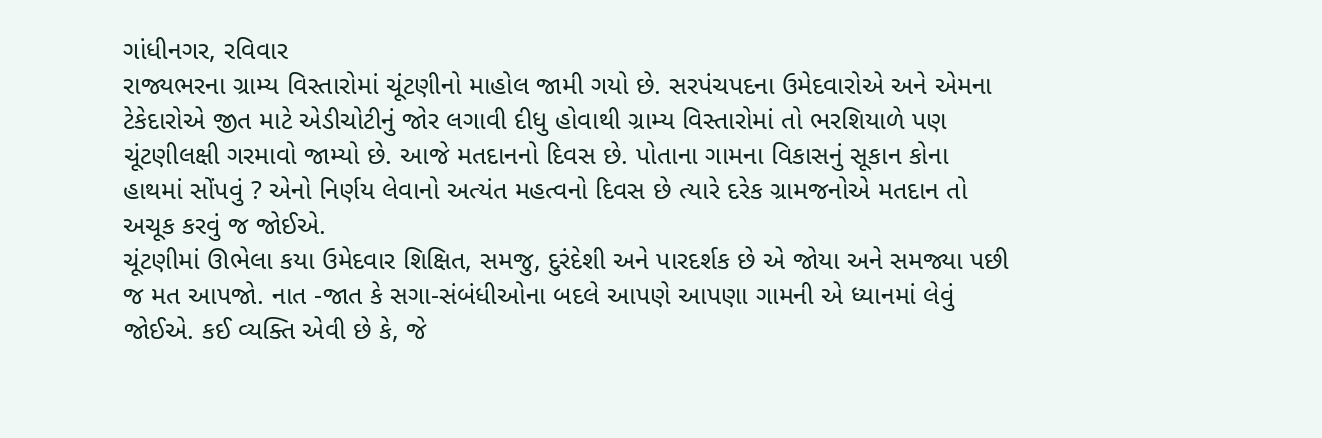ગાંધીનગર, રવિવાર
રાજ્યભરના ગ્રામ્ય વિસ્તારોમાં ચૂંટણીનો માહોલ જામી ગયો છે. સરપંચપદના ઉમેદવારોએ અને એમના ટેકેદારોએ જીત માટે એડીચોટીનું જોર લગાવી દીધુ હોવાથી ગ્રામ્ય વિસ્તારોમાં તો ભરશિયાળે પણ ચૂંટણીલક્ષી ગરમાવો જામ્યો છે. આજે મતદાનનો દિવસ છે. પોતાના ગામના વિકાસનું સૂકાન કોના હાથમાં સોંપવું ? એનો નિર્ણય લેવાનો અત્યંત મહત્વનો દિવસ છે ત્યારે દરેક ગ્રામજનોએ મતદાન તો અચૂક કરવું જ જોઈએ.
ચૂંટણીમાં ઊભેલા કયા ઉમેદવાર શિક્ષિત, સમજુ, દુરંદેશી અને પારદર્શક છે એ જોયા અને સમજ્યા પછી જ મત આપજો. નાત -જાત કે સગા-સંબંધીઓના બદલે આપણે આપણા ગામની એ ધ્યાનમાં લેવું જોઈએ. કઈ વ્યક્તિ એવી છે કે, જે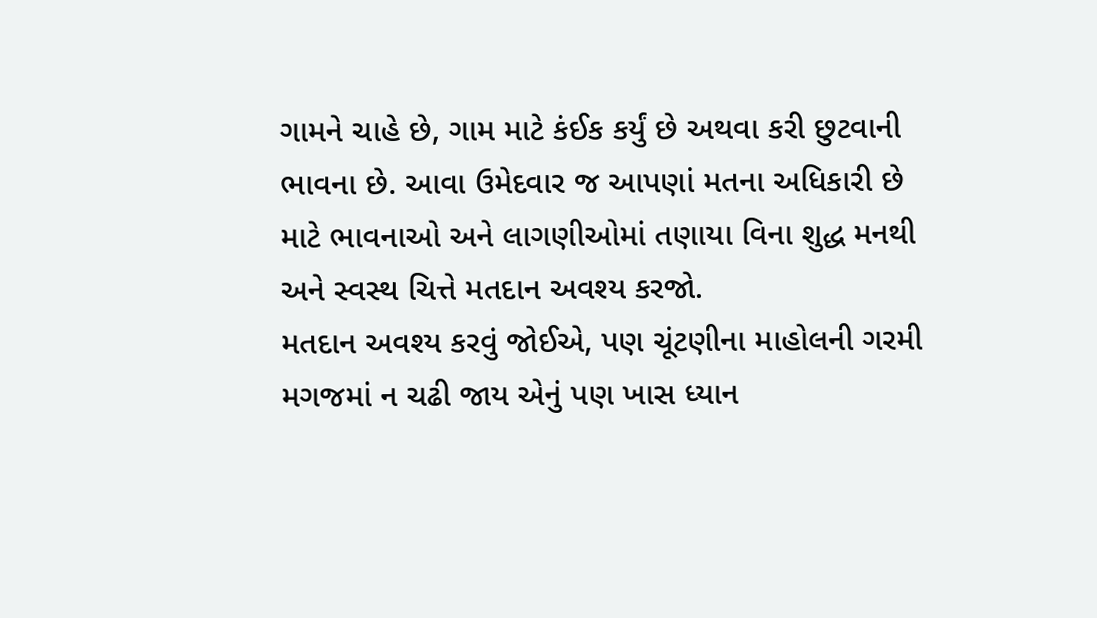ગામને ચાહે છે, ગામ માટે કંઈક કર્યું છે અથવા કરી છુટવાની ભાવના છે. આવા ઉમેદવાર જ આપણાં મતના અધિકારી છે માટે ભાવનાઓ અને લાગણીઓમાં તણાયા વિના શુદ્ધ મનથી અને સ્વસ્થ ચિત્તે મતદાન અવશ્ય કરજો.
મતદાન અવશ્ય કરવું જોઈએ, પણ ચૂંટણીના માહોલની ગરમી મગજમાં ન ચઢી જાય એનું પણ ખાસ ધ્યાન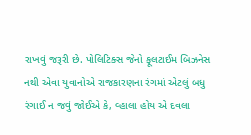રાખવું જરૂરી છે. પોલિટિક્સ જેનો ફૂલટાઈમ બિઝનેસ નથી એવા યુવાનોએ રાજકારણના રંગમાં એટલું બધુ રંગાઈ ન જવું જોઈએ કે, વ્હાલા હોય એ દવલા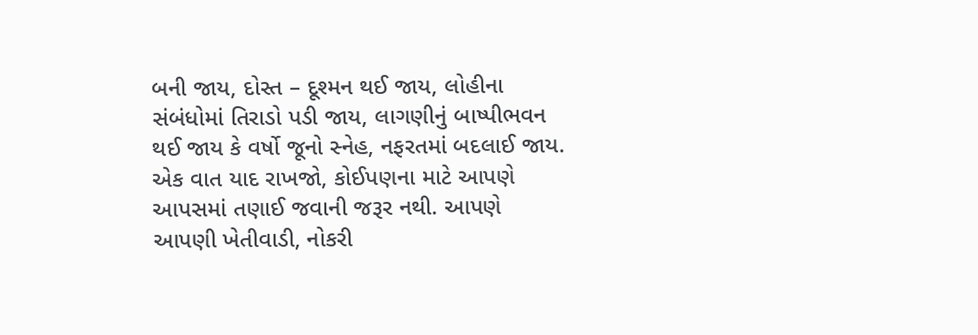બની જાય, દોસ્ત – દૂશ્મન થઈ જાય, લોહીના સંબંધોમાં તિરાડો પડી જાય, લાગણીનું બાષ્પીભવન થઈ જાય કે વર્ષો જૂનો સ્નેહ, નફરતમાં બદલાઈ જાય. એક વાત યાદ રાખજો, કોઈપણના માટે આપણે આપસમાં તણાઈ જવાની જરૂર નથી. આપણે આપણી ખેતીવાડી, નોકરી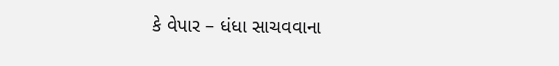કે વેપાર – ધંધા સાચવવાના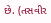છે. (તસવીર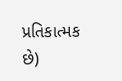પ્રતિકાત્મક છે)